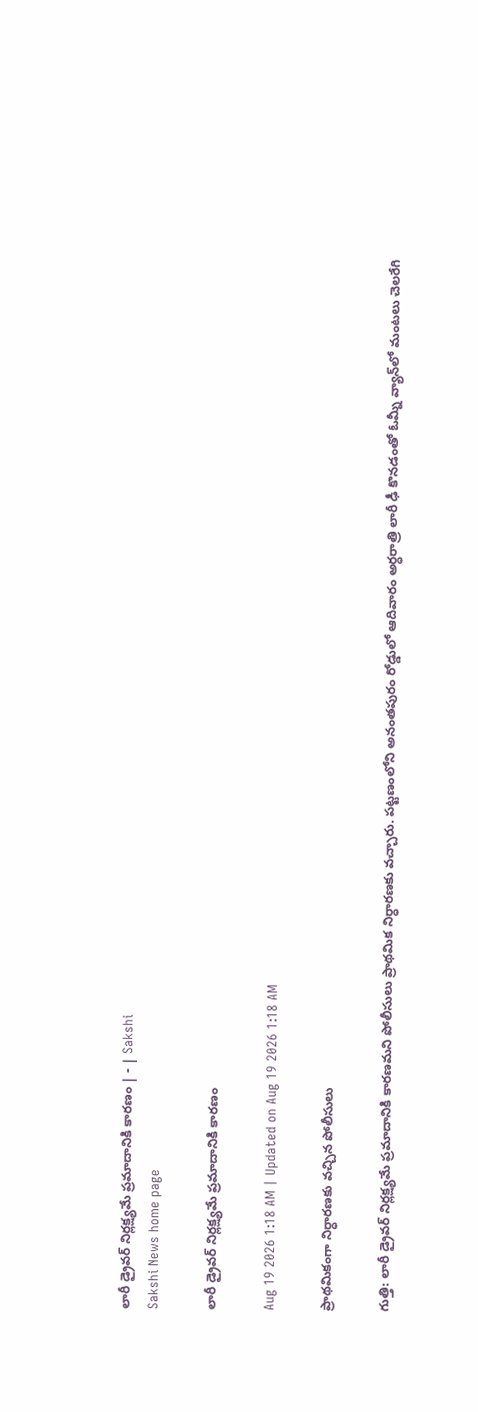లారీ డ్రైవర్‌ నిర్లక్ష్యమే ప్రమాదానికి కారణం | - | Sakshi
Sakshi News home page

లారీ డ్రైవర్‌ నిర్లక్ష్యమే ప్రమాదానికి కారణం

Aug 19 2026 1:18 AM | Updated on Aug 19 2026 1:18 AM

ప్రాథమికంగా నిర్ధారణకు వచ్చిన పోలీసులు

గుత్తి: లారీ డ్రైవర్‌ నిర్లక్ష్యమే ప్రమాదానికి కారణమని పోలీసులు ప్రాథమిక నిర్ధారణకు వచ్చారు. పట్టణంలోని అనంతపురం రోడ్డులో ఆదివారం అర్ధరాత్రి లారీ ఢీ కొనడంతో ఓమ్నీ వ్యాన్‌లో మంటలు చెలరేగి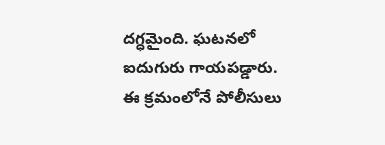దగ్ధమైంది. ఘటనలో ఐదుగురు గాయపడ్డారు. ఈ క్రమంలోనే పోలీసులు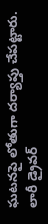ఘటనపై లోతుగా దర్యాప్తు చేపట్టారు. లారీ డ్రైవర్‌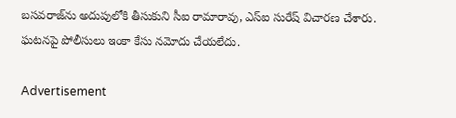బసవరాజ్‌ను అదుపులోకి తీసుకుని సీఐ రామారావు, ఎస్‌ఐ సురేష్‌ విచారణ చేశారు. ఘటనపై పోలీసులు ఇంకా కేసు నమోదు చేయలేదు.

Advertisement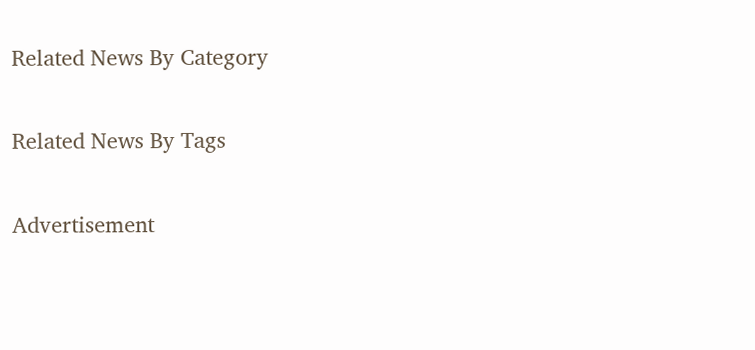Related News By Category

Related News By Tags

Advertisement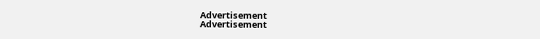Advertisement
Advertisement